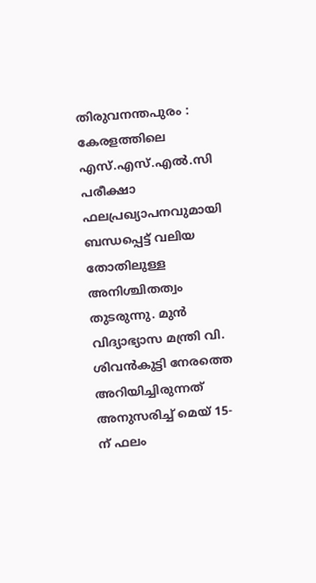തിരുവനന്തപുരം : കേരളത്തിലെ എസ്.എസ്.എൽ.സി പരീക്ഷാ ഫലപ്രഖ്യാപനവുമായി ബന്ധപ്പെട്ട് വലിയ തോതിലുള്ള അനിശ്ചിതത്വം തുടരുന്നു. മുൻ വിദ്യാഭ്യാസ മന്ത്രി വി. ശിവൻകുട്ടി നേരത്തെ അറിയിച്ചിരുന്നത് അനുസരിച്ച് മെയ് 15-ന് ഫലം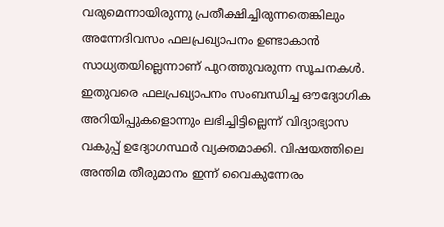വരുമെന്നായിരുന്നു പ്രതീക്ഷിച്ചിരുന്നതെങ്കിലും അന്നേദിവസം ഫലപ്രഖ്യാപനം ഉണ്ടാകാൻ സാധ്യതയില്ലെന്നാണ് പുറത്തുവരുന്ന സൂചനകൾ. ഇതുവരെ ഫലപ്രഖ്യാപനം സംബന്ധിച്ച ഔദ്യോഗിക അറിയിപ്പുകളൊന്നും ലഭിച്ചിട്ടില്ലെന്ന് വിദ്യാഭ്യാസ വകുപ്പ് ഉദ്യോഗസ്ഥർ വ്യക്തമാക്കി. വിഷയത്തിലെ അന്തിമ തീരുമാനം ഇന്ന് വൈകുന്നേരം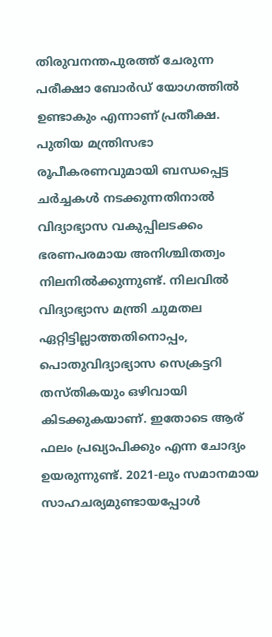തിരുവനന്തപുരത്ത് ചേരുന്ന പരീക്ഷാ ബോർഡ് യോഗത്തിൽ ഉണ്ടാകും എന്നാണ് പ്രതീക്ഷ.
പുതിയ മന്ത്രിസഭാ രൂപീകരണവുമായി ബന്ധപ്പെട്ട ചർച്ചകൾ നടക്കുന്നതിനാൽ വിദ്യാഭ്യാസ വകുപ്പിലടക്കം ഭരണപരമായ അനിശ്ചിതത്വം നിലനിൽക്കുന്നുണ്ട്. നിലവിൽ വിദ്യാഭ്യാസ മന്ത്രി ചുമതല ഏറ്റിട്ടില്ലാത്തതിനൊപ്പം, പൊതുവിദ്യാഭ്യാസ സെക്രട്ടറി തസ്തികയും ഒഴിവായി കിടക്കുകയാണ്. ഇതോടെ ആര് ഫലം പ്രഖ്യാപിക്കും എന്ന ചോദ്യം ഉയരുന്നുണ്ട്. 2021-ലും സമാനമായ സാഹചര്യമുണ്ടായപ്പോൾ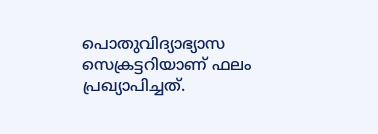പൊതുവിദ്യാഭ്യാസ സെക്രട്ടറിയാണ് ഫലം പ്രഖ്യാപിച്ചത്.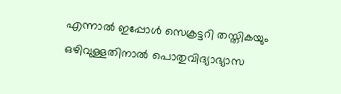എന്നാൽ ഇപ്പോൾ സെക്രട്ടറി തസ്തികയും ഒഴിവുള്ളതിനാൽ പൊതുവിദ്യാഭ്യാസ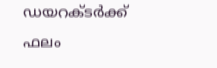ഡയറക്ടർക്ക് ഫലം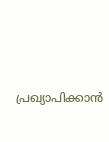പ്രഖ്യാപിക്കാൻ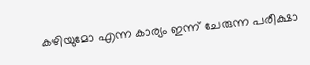കഴിയുമോ എന്ന കാര്യം ഇന്ന് ചേരുന്ന പരീക്ഷാ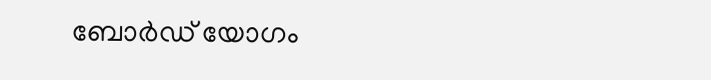ബോർഡ് യോഗം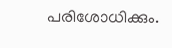പരിശോധിക്കും.